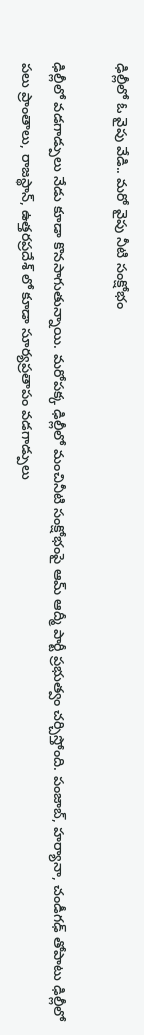ఢిల్లీలో ఓ వైపు వేడి.. మరో వైపు నీటి సంక్షోభం

ఢిల్లీలో వడగాడ్పులు నేడు కూడా కొనసాగుతున్నాయి. మరోపక్క ఢిల్లీలో మంచినీటి సంక్షోభంపై ఆమ్ ఆద్మీ పార్టీ ప్రభుత్వం చర్చిస్తోంది. పంజాబ్, హర్యానా, చండీగఢ్ తోపాటు ఢిల్లీలో పలు ప్రాంతాలు, రాజస్థాన్, ఉత్తరప్రదేశ్ లో కూడా సూర్యప్రతాపం వడగాడ్పులు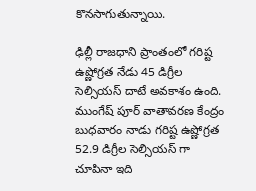కొనసాగుతున్నాయి.

ఢిల్లీ రాజధాని ప్రాంతంలో గరిష్ట ఉష్ణోగ్రత నేడు 45 డిగ్రీల సెల్సియస్ దాటే అవకాశం ఉంది. ముంగేష్ పూర్ వాతావరణ కేంద్రం బుధవారం నాడు గరిష్ట ఉష్ణోగ్రత 52.9 డిగ్రీల సెల్సియస్ గా చూపినా ఇది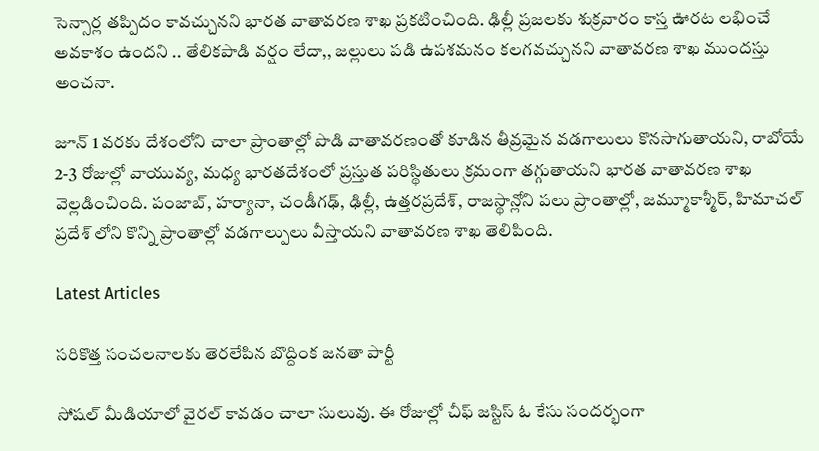సెన్సార్ల తప్పిదం కావచ్చునని భారత వాతావరణ శాఖ ప్రకటించింది. ఢిల్లీ ప్రజలకు శుక్రవారం కాస్త ఊరట లభించే అవకాశం ఉందని .. తేలికపాడి వర్షం లేదా,, జల్లులు పడి ఉపశమనం కలగవచ్చునని వాతావరణ శాఖ ముందస్తు అంచనా.

జూన్ 1 వరకు దేశంలోని చాలా ప్రాంతాల్లో పొడి వాతావరణంతో కూడిన తీవ్రమైన వడగాలులు కొనసాగుతాయని, రాబోయే 2-3 రోజుల్లో వాయువ్య, మధ్య భారతదేశంలో ప్రస్తుత పరిస్థితులు క్రమంగా తగ్గుతాయని భారత వాతావరణ శాఖ వెల్లడించింది. పంజాబ్, హర్యానా, చండీగఢ్, ఢిల్లీ, ఉత్తరప్రదేశ్, రాజస్థాన్లోని పలు ప్రాంతాల్లో, జమ్మూకాశ్మీర్, హిమాచల్ ప్రదేశ్ లోని కొన్ని ప్రాంతాల్లో వడగాల్పులు వీస్తాయని వాతావరణ శాఖ తెలిపింది.

Latest Articles

సరికొత్త సంచలనాలకు తెరలేపిన బొద్దింక జనతా పార్టీ

సోషల్ మీడియాలో వైరల్ కావడం చాలా సులువు. ఈ రోజుల్లో చీఫ్ జస్టిస్ ఓ కేసు సందర్భంగా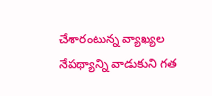చేశారంటున్న వ్యాఖ్యల నేపథ్యాన్ని వాడుకుని గత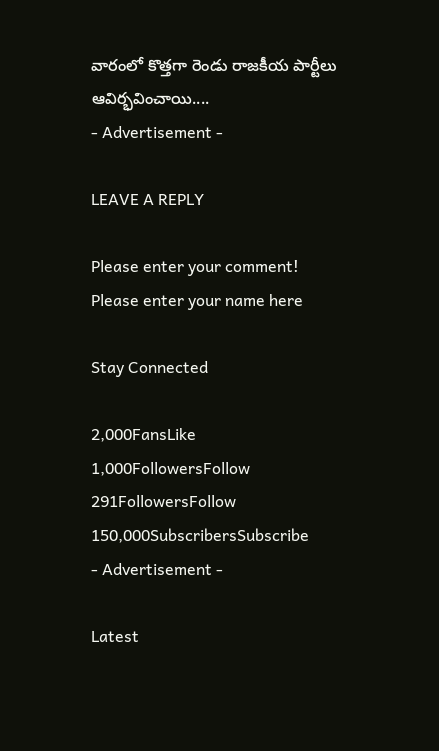వారంలో కొత్తగా రెండు రాజకీయ పార్టీలు ఆవిర్భవించాయి....
- Advertisement -

LEAVE A REPLY

Please enter your comment!
Please enter your name here

Stay Connected

2,000FansLike
1,000FollowersFollow
291FollowersFollow
150,000SubscribersSubscribe
- Advertisement -

Latest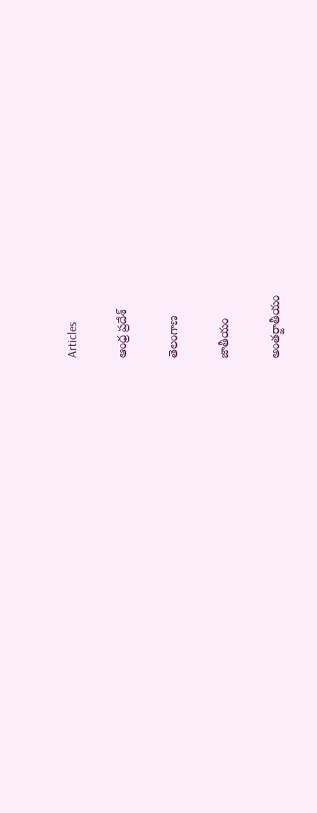Articles

ఆంధ్ర ప్రదేశ్

తెలంగాణ

జాతీయం

అంతర్జాతీయం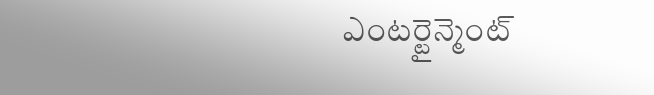ఎంటర్టైన్మెంట్